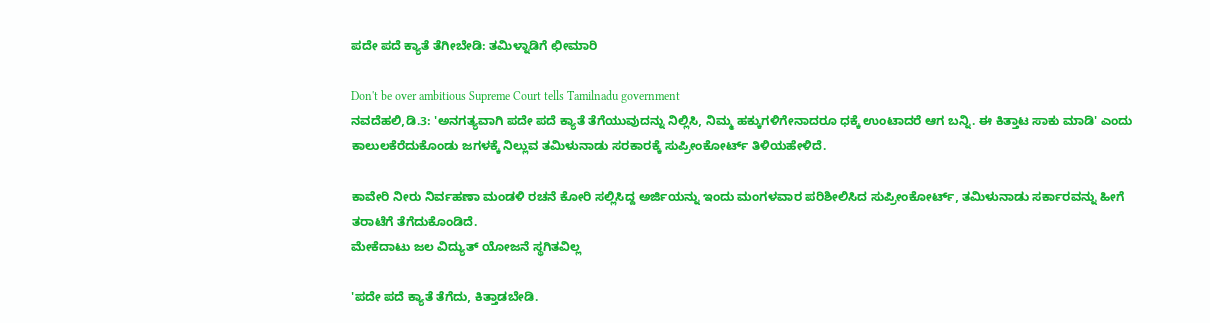ಪದೇ ಪದೆ ಕ್ಯಾತೆ ತೆಗೀಬೇಡಿ: ತಮಿಳ್ನಾಡಿಗೆ ಛೀಮಾರಿ

Don't be over ambitious Supreme Court tells Tamilnadu government
ನವದೆಹಲಿ,ಡಿ.3: 'ಅನಗತ್ಯವಾಗಿ ಪದೇ ಪದೆ ಕ್ಯಾತೆ ತೆಗೆಯುವುದನ್ನು ನಿಲ್ಲಿಸಿ, ನಿಮ್ಮ ಹಕ್ಕುಗಳಿಗೇನಾದರೂ ಧಕ್ಕೆ ಉಂಟಾದರೆ ಆಗ ಬನ್ನಿ. ಈ ಕಿತ್ತಾಟ ಸಾಕು ಮಾಡಿ' ಎಂದು ಕಾಲುಲಕೆರೆದುಕೊಂಡು ಜಗಳಕ್ಕೆ ನಿಲ್ಲುವ ತಮಿಳುನಾಡು ಸರಕಾರಕ್ಕೆ ಸುಪ್ರೀಂಕೋರ್ಟ್ ತಿಳಿಯಹೇಳಿದೆ.

ಕಾವೇರಿ ನೀರು ನಿರ್ವಹಣಾ ಮಂಡಳಿ ರಚನೆ ಕೋರಿ ಸಲ್ಲಿಸಿದ್ದ ಅರ್ಜಿಯನ್ನು ಇಂದು ಮಂಗಳವಾರ ಪರಿಶೀಲಿಸಿದ ಸುಪ್ರೀಂಕೋರ್ಟ್, ತಮಿಳುನಾಡು ಸರ್ಕಾರವನ್ನು ಹೀಗೆ ತರಾಟೆಗೆ ತೆಗೆದುಕೊಂಡಿದೆ.
ಮೇಕೆದಾಟು ಜಲ ವಿದ್ಯುತ್ ಯೋಜನೆ ಸ್ಥಗಿತವಿಲ್ಲ

'ಪದೇ ಪದೆ ಕ್ಯಾತೆ ತೆಗೆದು, ಕಿತ್ತಾಡಬೇಡಿ.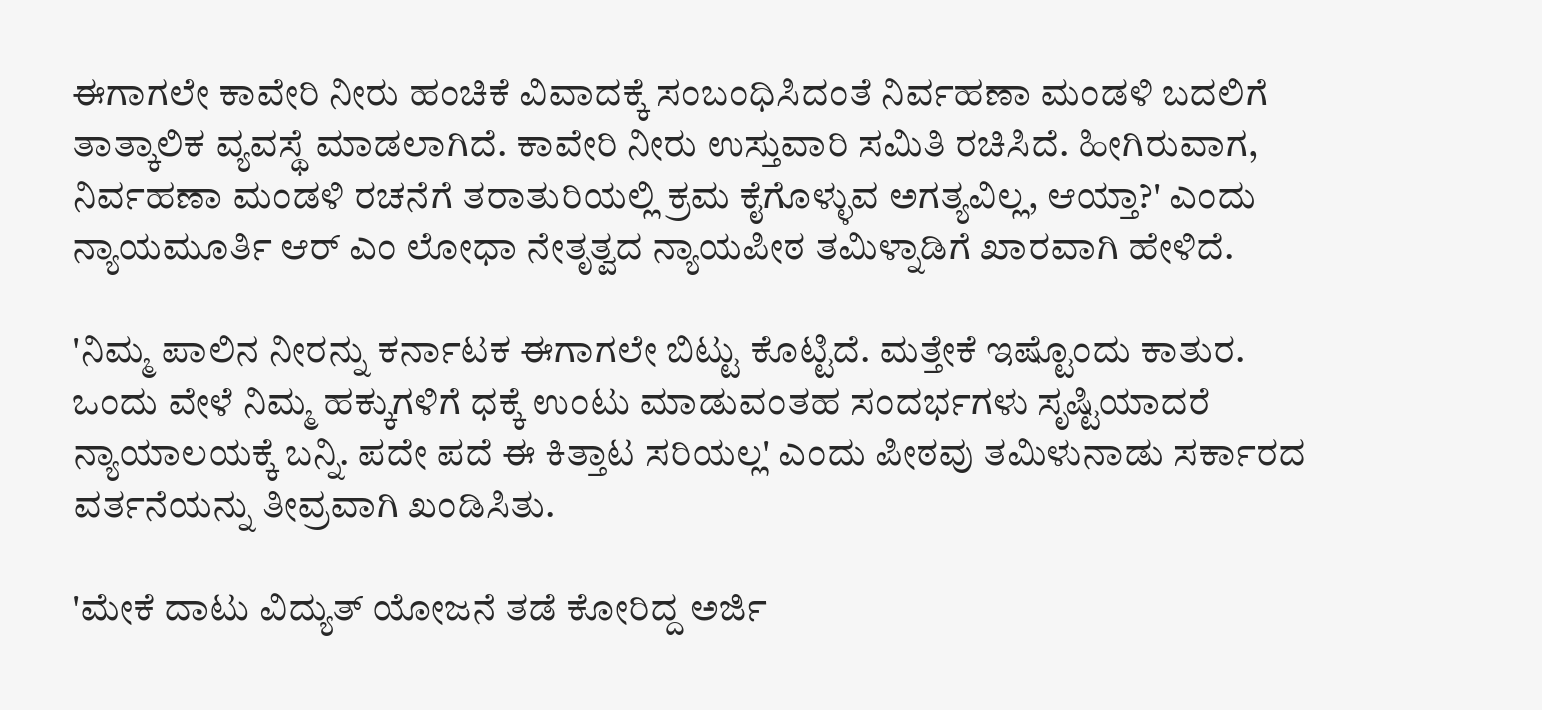ಈಗಾಗಲೇ ಕಾವೇರಿ ನೀರು ಹಂಚಿಕೆ ವಿವಾದಕ್ಕೆ ಸಂಬಂಧಿಸಿದಂತೆ ನಿರ್ವಹಣಾ ಮಂಡಳಿ ಬದಲಿಗೆ ತಾತ್ಕಾಲಿಕ ವ್ಯವಸ್ಥೆ ಮಾಡಲಾಗಿದೆ. ಕಾವೇರಿ ನೀರು ಉಸ್ತುವಾರಿ ಸಮಿತಿ ರಚಿಸಿದೆ. ಹೀಗಿರುವಾಗ, ನಿರ್ವಹಣಾ ಮಂಡಳಿ ರಚನೆಗೆ ತರಾತುರಿಯಲ್ಲಿ ಕ್ರಮ ಕೈಗೊಳ್ಳುವ ಅಗತ್ಯವಿಲ್ಲ, ಆಯ್ತಾ?' ಎಂದು ನ್ಯಾಯಮೂರ್ತಿ ಆರ್ ಎಂ ಲೋಧಾ ನೇತೃತ್ವದ ನ್ಯಾಯಪೀಠ ತಮಿಳ್ನಾಡಿಗೆ ಖಾರವಾಗಿ ಹೇಳಿದೆ.

'ನಿಮ್ಮ ಪಾಲಿನ ನೀರನ್ನು ಕರ್ನಾಟಕ ಈಗಾಗಲೇ ಬಿಟ್ಟು ಕೊಟ್ಟಿದೆ. ಮತ್ತೇಕೆ ಇಷ್ಟೊಂದು ಕಾತುರ. ಒಂದು ವೇಳೆ ನಿಮ್ಮ ಹಕ್ಕುಗಳಿಗೆ ಧಕ್ಕೆ ಉಂಟು ಮಾಡುವಂತಹ ಸಂದರ್ಭಗಳು ಸೃಷ್ಟಿಯಾದರೆ ನ್ಯಾಯಾಲಯಕ್ಕೆ ಬನ್ನಿ. ಪದೇ ಪದೆ ಈ ಕಿತ್ತಾಟ ಸರಿಯಲ್ಲ' ಎಂದು ಪೀಠವು ತಮಿಳುನಾಡು ಸರ್ಕಾರದ ವರ್ತನೆಯನ್ನು ತೀವ್ರವಾಗಿ ಖಂಡಿಸಿತು.

'ಮೇಕೆ ದಾಟು ವಿದ್ಯುತ್ ಯೋಜನೆ ತಡೆ ಕೋರಿದ್ದ ಅರ್ಜಿ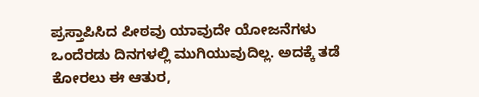ಪ್ರಸ್ತಾಪಿಸಿದ ಪೀಠವು ಯಾವುದೇ ಯೋಜನೆಗಳು ಒಂದೆರಡು ದಿನಗಳಲ್ಲಿ ಮುಗಿಯುವುದಿಲ್ಲ. ಅದಕ್ಕೆ ತಡೆ ಕೋರಲು ಈ ಆತುರ,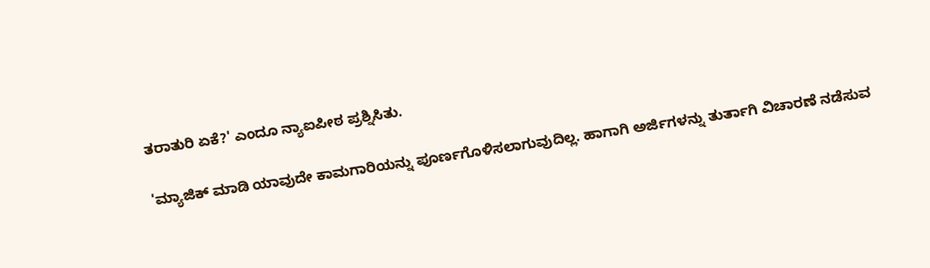ತರಾತುರಿ ಏಕೆ?' ಎಂದೂ ನ್ಯಾಐಪೀಠ ಪ್ರಶ್ನಿಸಿತು.

'ಮ್ಯಾಜಿಕ್ ಮಾಡಿ ಯಾವುದೇ ಕಾಮಗಾರಿಯನ್ನು ಪೂರ್ಣಗೊಳಿಸಲಾಗುವುದಿಲ್ಲ. ಹಾಗಾಗಿ ಅರ್ಜಿಗಳನ್ನು ತುರ್ತಾಗಿ ವಿಚಾರಣೆ ನಡೆಸುವ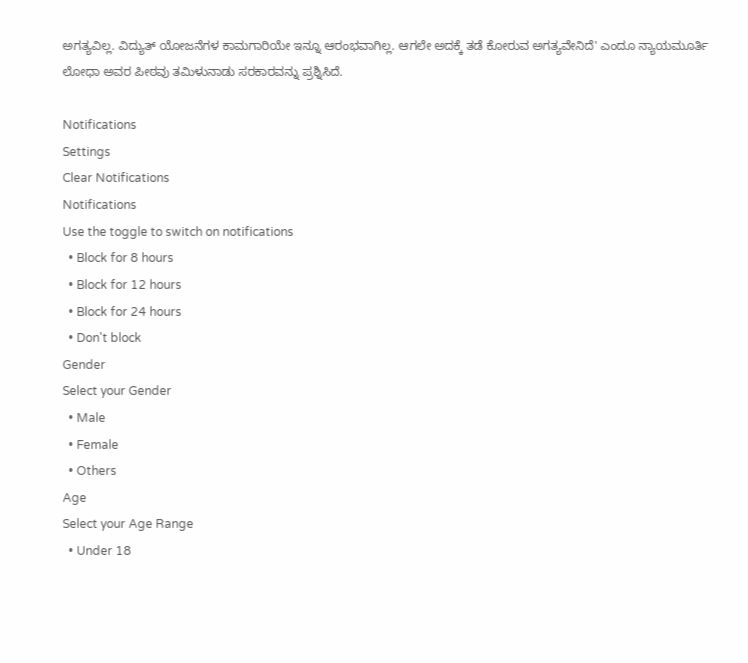ಅಗತ್ಯವಿಲ್ಲ. ವಿದ್ಯುತ್ ಯೋಜನೆಗಳ ಕಾಮಗಾರಿಯೇ ಇನ್ನೂ ಆರಂಭವಾಗಿಲ್ಲ. ಆಗಲೇ ಅದಕ್ಕೆ ತಡೆ ಕೋರುವ ಅಗತ್ಯವೇನಿದೆ' ಎಂದೂ ನ್ಯಾಯಮೂರ್ತಿ ಲೋಧಾ ಅವರ ಪೀಠವು ತಮಿಳುನಾಡು ಸರಕಾರವನ್ನು ಪ್ರಶ್ನಿಸಿದೆ.

Notifications
Settings
Clear Notifications
Notifications
Use the toggle to switch on notifications
  • Block for 8 hours
  • Block for 12 hours
  • Block for 24 hours
  • Don't block
Gender
Select your Gender
  • Male
  • Female
  • Others
Age
Select your Age Range
  • Under 18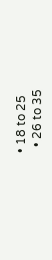• 18 to 25
  • 26 to 35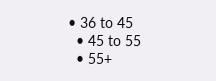• 36 to 45
  • 45 to 55
  • 55+